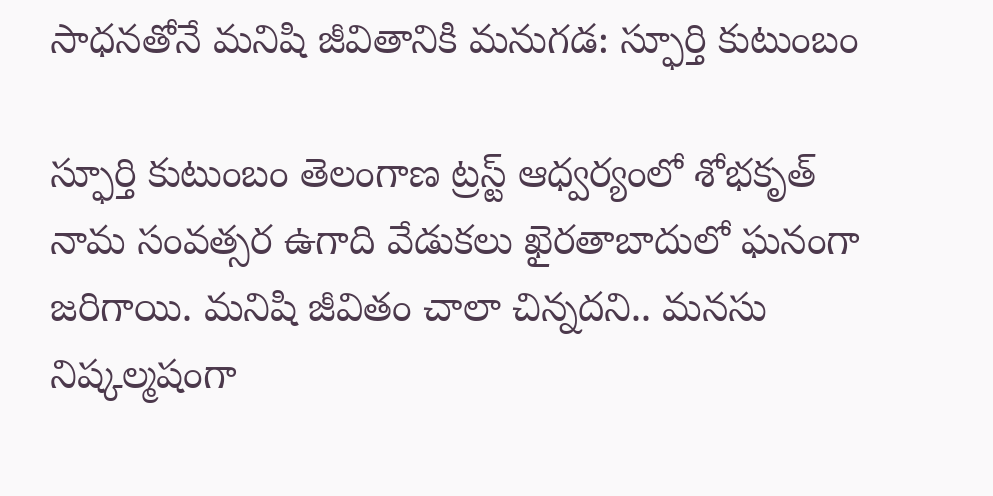సాధనతోనే మనిషి జీవితానికి మనుగడ: స్ఫూర్తి కుటుంబం

స్ఫూర్తి కుటుంబం తెలంగాణ ట్రస్ట్ ఆధ్వర్యంలో శోభకృత్ నామ సంవత్సర ఉగాది వేడుకలు ఖైరతాబాదులో ఘనంగా జరిగాయి. మనిషి జీవితం చాలా చిన్నదని.. మనసు నిష్కల్మషంగా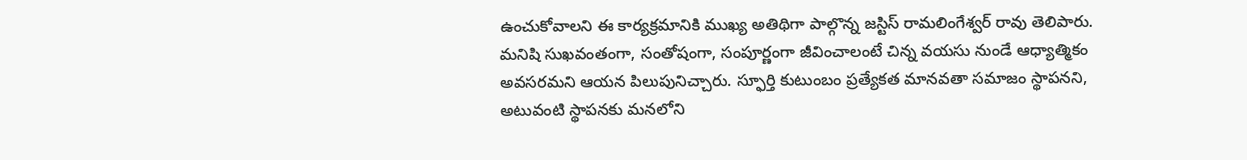ఉంచుకోవాలని ఈ కార్యక్రమానికి ముఖ్య అతిథిగా పాల్గొన్న జస్టిస్ రామలింగేశ్వర్ రావు తెలిపారు. మనిషి సుఖవంతంగా, సంతోషంగా, సంపూర్ణంగా జీవించాలంటే చిన్న వయసు నుండే ఆధ్యాత్మికం అవసరమని ఆయన పిలుపునిచ్చారు. స్ఫూర్తి కుటుంబం ప్రత్యేకత మానవతా సమాజం స్థాపనని, అటువంటి స్థాపనకు మనలోని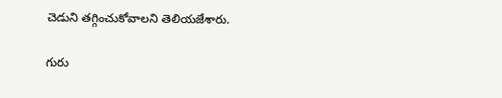చెడుని తగ్గించుకోవాలని తెలియజేశారు.

గురు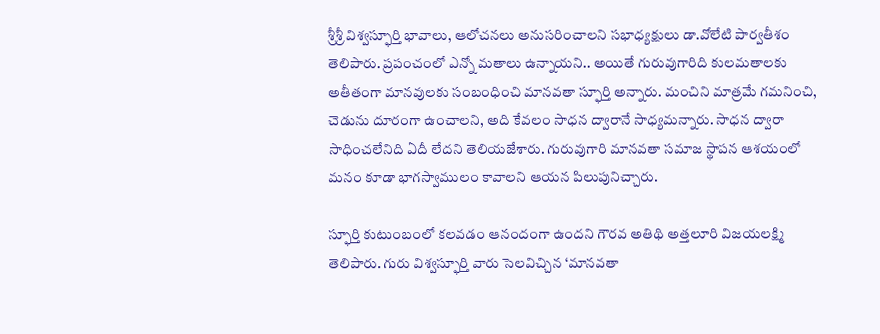శ్రీశ్రీ విశ్వస్ఫూర్తి భావాలు, ఆలోచనలు అనుసరించాలని సభాధ్యక్షులు డా.వోలేటి పార్వతీశం తెలిపారు. ప్రపంచంలో ఎన్నో మతాలు ఉన్నాయని.. అయితే గురువుగారిది కులమతాలకు అతీతంగా మానవులకు సంబంధించి మానవతా స్ఫూర్తి అన్నారు. మంచిని మాత్రమే గమనించి, చెడును దూరంగా ఉంచాలని, అది కేవలం సాధన ద్వారానే సాధ్యమన్నారు. సాధన ద్వారా సాధించలేనిది ఏదీ లేదని తెలియజేశారు. గురువుగారి మానవతా సమాజ స్థాపన ఆశయంలో మనం కూడా భాగస్వాములం కావాలని ఆయన పిలుపునిచ్చారు.

స్ఫూర్తి కుటుంబంలో కలవడం ఆనందంగా ఉందని గౌరవ అతిథి అత్తలూరి విజయలక్ష్మి తెలిపారు. గురు విశ్వస్ఫూర్తి వారు సెలవిచ్చిన ‘మానవతా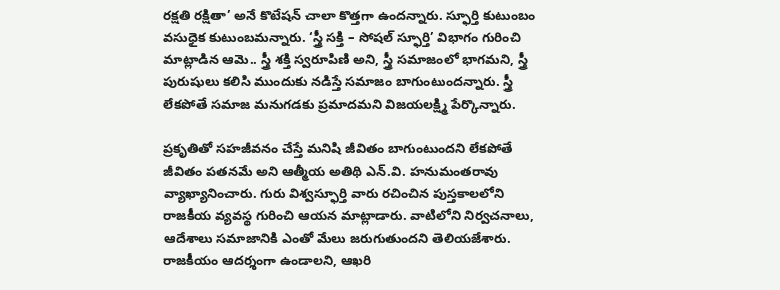రక్షతి రక్షితా’ అనే కొటేషన్ చాలా కొత్తగా ఉందన్నారు. స్ఫూర్తి కుటుంబం వసుధైక కుటుంబమన్నారు. ‘స్త్రీ సక్తి – సోషల్ స్ఫూర్తి’ విభాగం గురించి మాట్లాడిన ఆమె.. స్త్రీ శక్తి స్వరూపిణి అని, స్త్రీ సమాజంలో భాగమని, స్త్రీ పురుషులు కలిసి ముందుకు నడిస్తే సమాజం బాగుంటుందన్నారు. స్త్రీ లేకపోతే సమాజ మనుగడకు ప్రమాదమని విజయలక్ష్మి పేర్కొన్నారు.

ప్రకృతితో సహజీవనం చేస్తే మనిషి జీవితం బాగుంటుందని లేకపోతే జీవితం పతనమే అని ఆత్మీయ అతిథి ఎన్.వి. హనుమంతరావు వ్యాఖ్యానించారు. గురు విశ్వస్ఫూర్తి వారు రచించిన పుస్తకాలలోని రాజకీయ వ్యవస్థ గురించి ఆయన మాట్లాడారు. వాటిలోని నిర్వచనాలు, ఆదేశాలు సమాజానికి ఎంతో మేలు జరుగుతుందని తెలియజేశారు. రాజకీయం ఆదర్శంగా ఉండాలని, ఆఖరి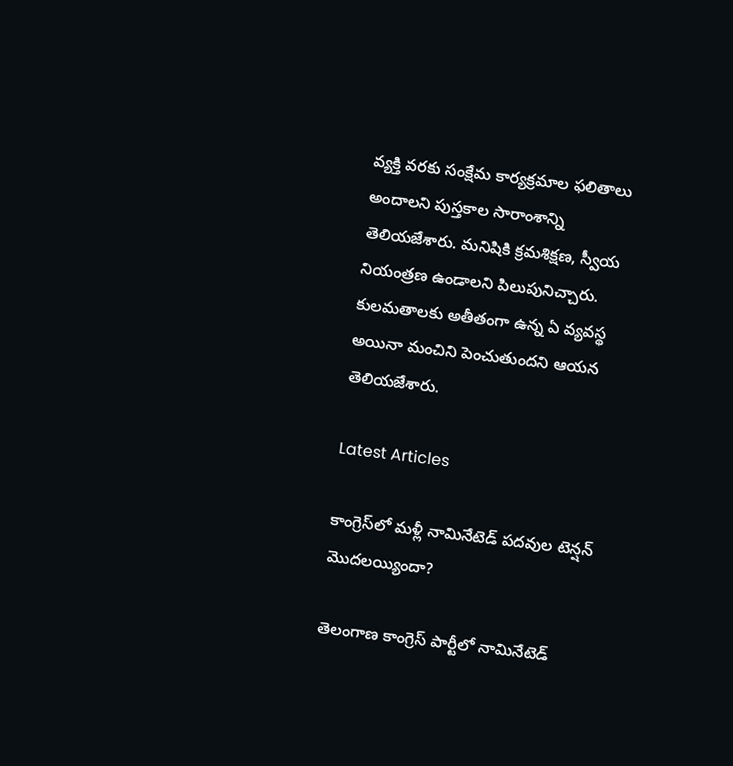వ్యక్తి వరకు సంక్షేమ కార్యక్రమాల ఫలితాలు అందాలని పుస్తకాల సారాంశాన్ని తెలియజేశారు. మనిషికి క్రమశిక్షణ, స్వీయ నియంత్రణ ఉండాలని పిలుపునిచ్చారు. కులమతాలకు అతీతంగా ఉన్న ఏ వ్యవస్థ అయినా మంచిని పెంచుతుందని ఆయన తెలియజేశారు.

Latest Articles

కాంగ్రెస్‌లో మళ్లీ నామినేటెడ్ పదవుల టెన్షన్ మొదలయ్యిందా?

తెలంగాణ కాంగ్రెస్ పార్టీలో నామినేటెడ్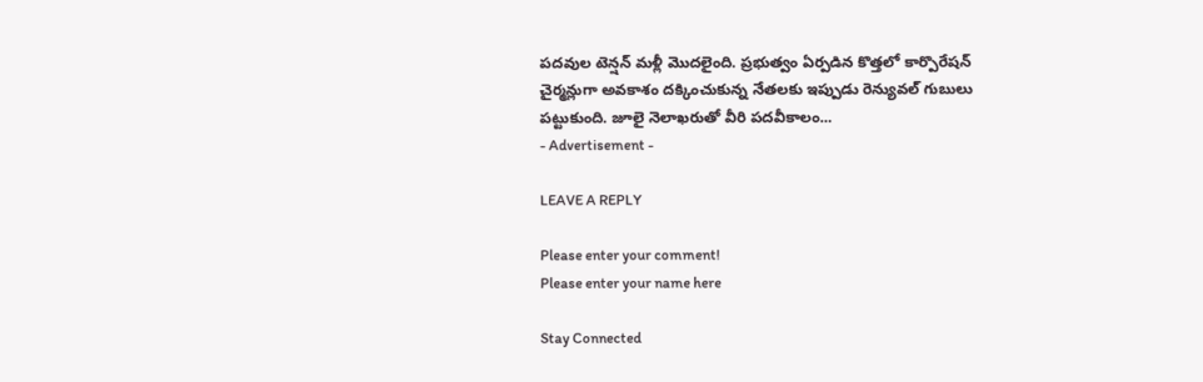పదవుల టెన్షన్ మళ్లీ మొదలైంది. ప్రభుత్వం ఏర్పడిన కొత్తలో కార్పొరేషన్ చైర్మన్లుగా అవకాశం దక్కించుకున్న నేతలకు ఇప్పుడు రెన్యువల్ గుబులు పట్టుకుంది. జూలై నెలాఖరుతో వీరి పదవీకాలం...
- Advertisement -

LEAVE A REPLY

Please enter your comment!
Please enter your name here

Stay Connected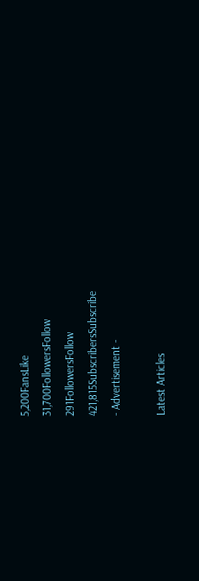5,200FansLike
31,700FollowersFollow
291FollowersFollow
421,815SubscribersSubscribe
- Advertisement -

Latest Articles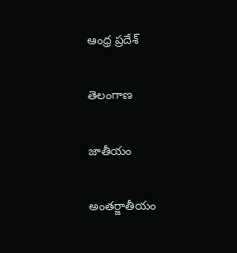ఆంధ్ర ప్రదేశ్

తెలంగాణ

జాతీయం

అంతర్జాతీయం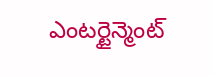ఎంటర్టైన్మెంట్